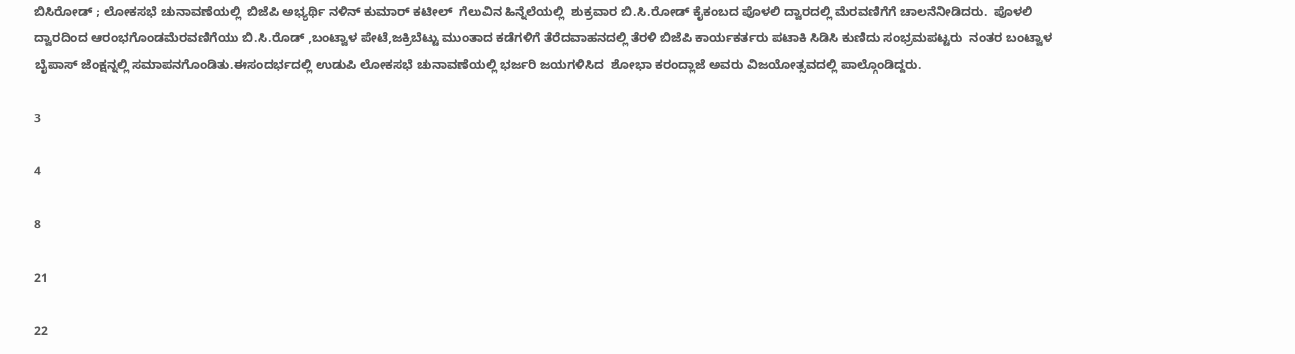ಬಿಸಿರೋಡ್ ; ಲೋಕಸಭೆ ಚುನಾವಣೆಯಲ್ಲಿ  ಬಿಜೆಪಿ ಅಭ್ಯರ್ಥಿ ನಳಿನ್ ಕುಮಾರ್ ಕಟೀಲ್  ಗೆಲುವಿನ ಹಿನ್ನೆಲೆಯಲ್ಲಿ  ಶುಕ್ರವಾರ ಬಿ.ಸಿ.ರೋಡ್ ಕೈಕಂಬದ ಪೊಳಲಿ ದ್ವಾರದಲ್ಲಿ ಮೆರವಣಿಗೆಗೆ ಚಾಲನೆನೀಡಿದರು.  ಪೊಳಲಿ ದ್ವಾರದಿಂದ ಆರಂಭಗೊಂಡಮೆರವಣಿಗೆಯು ಬಿ.ಸಿ.ರೊಡ್ ,ಬಂಟ್ವಾಳ ಪೇಟೆ,ಜಕ್ರಿಬೆಟ್ಟು ಮುಂತಾದ ಕಡೆಗಳಿಗೆ ತೆರೆದವಾಹನದಲ್ಲಿ ತೆರಳಿ ಬಿಜೆಪಿ ಕಾರ್ಯಕರ್ತರು ಪಟಾಕಿ ಸಿಡಿಸಿ ಕುಣಿದು ಸಂಭ್ರಮಪಟ್ಟರು  ನಂತರ ಬಂಟ್ವಾಳ ಬೈಪಾಸ್ ಜೆಂಕ್ಷನ್ನಲ್ಲಿ ಸಮಾಪನಗೊಂಡಿತು.ಈಸಂದರ್ಭದಲ್ಲಿ ಉಡುಪಿ ಲೋಕಸಭೆ ಚುನಾವಣೆಯಲ್ಲಿ ಭರ್ಜರಿ ಜಯಗಳಿಸಿದ  ಶೋಭಾ ಕರಂದ್ಲಾಜೆ ಅವರು ವಿಜಯೋತ್ಸವದಲ್ಲಿ ಪಾಲ್ಗೊಂಡಿದ್ದರು.

3

4

8

21

22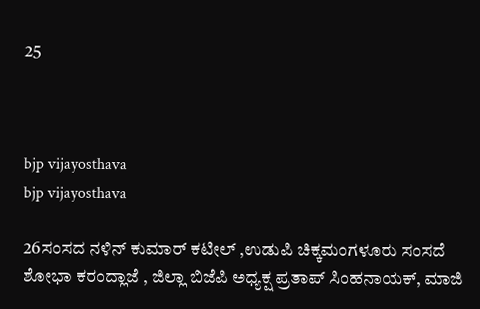25



bjp vijayosthava
bjp vijayosthava

26ಸಂಸದ ನಳಿನ್ ಕುಮಾರ್ ಕಟೀಲ್ ,ಉಡುಪಿ ಚಿಕ್ಕಮಂಗಳೂರು ಸಂಸದೆ  ಶೋಭಾ ಕರಂದ್ಲಾಜೆ , ಜಿಲ್ಲಾ ಬಿಜೆಪಿ ಅಧ್ಯಕ್ಷ ಪ್ರತಾಪ್ ಸಿಂಹನಾಯಕ್, ಮಾಜಿ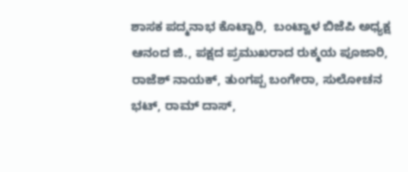ಶಾಸಕ ಪದ್ಮನಾಭ ಕೊಟ್ಟಾರಿ,  ಬಂಟ್ವಾಳ ಬಿಜೆಪಿ ಅಧ್ಯಕ್ಷ ಆನಂದ ಜಿ., ಪಕ್ಷದ ಪ್ರಮುಖರಾದ ರುಕ್ಮಯ ಪೂಜಾರಿ, ರಾಜೆಶ್ ನಾಯಕ್, ತುಂಗಪ್ಪ ಬಂಗೇರಾ, ಸುಲೋಚನ ಭಟ್, ರಾಮ್ ದಾಸ್,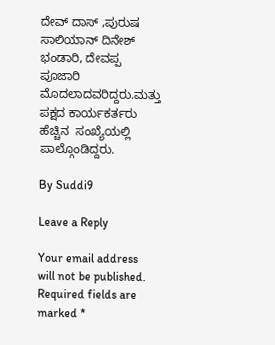ದೇವ್ ದಾಸ್ ,ಪುರುಷ ಸಾಲಿಯಾನ್ ದಿನೇಶ್ ಭಂಡಾರಿ, ದೇವಪ್ಪ ಪೂಜಾರಿ  ಮೊದಲಾದವರಿದ್ದರು.ಮತ್ತು ಪಕ್ಷದ ಕಾರ್ಯಕರ್ತರು ಹೆಚ್ಚಿನ  ಸಂಖ್ಯೆಯಲ್ಲಿ ಪಾಲ್ಗೊಂಡಿದ್ದರು.

By Suddi9

Leave a Reply

Your email address will not be published. Required fields are marked *